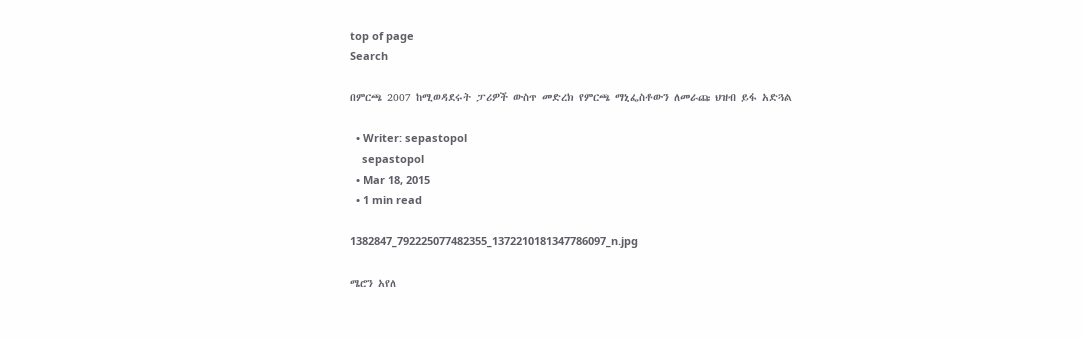top of page
Search

በምርጫ 2007 ከሚወዳደሩት ፓሪዎች ውስጥ መድረክ የምርጫ ማኒፌስቶውን ለመራጩ ህዝብ ይፋ አድጓል

  • Writer: sepastopol
    sepastopol
  • Mar 18, 2015
  • 1 min read

1382847_792225077482355_1372210181347786097_n.jpg

ሜሮን አየለ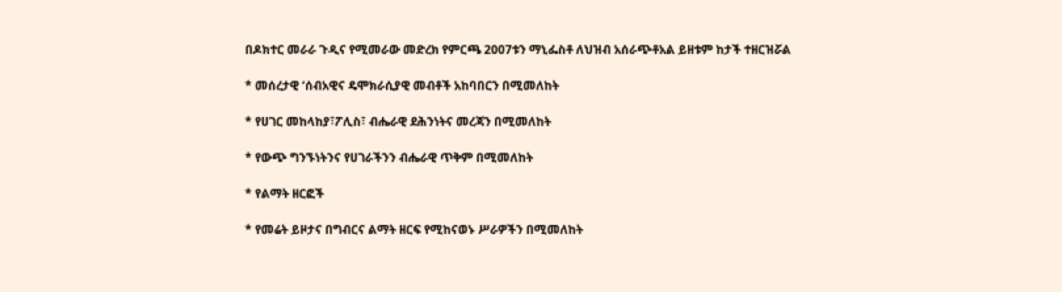በዶክተር መራራ ጉዲና የሚመራው መድረክ የምርጫ 2007ቱን ማኒፌስቶ ለህዝብ አሰራጭቶአል ይዘቱም ከታች ተዘርዝሯል

* መሰረታዊ ‘ሰብአዊና ዴሞክራሲያዊ መብቶች አከባበርን በሚመለከት

* የሀገር መከላከያ፣ፖሊስ፣ ብሔራዊ ደሕንነትና መረጃን በሚመለከት

* የውጭ ግንኙነትንና የሀገራችንን ብሔራዊ ጥቅም በሚመለከት

* የልማት ዘርፎች

* የመሬት ይዞታና በግብርና ልማት ዘርፍ የሚከናወኑ ሥራዎችን በሚመለከት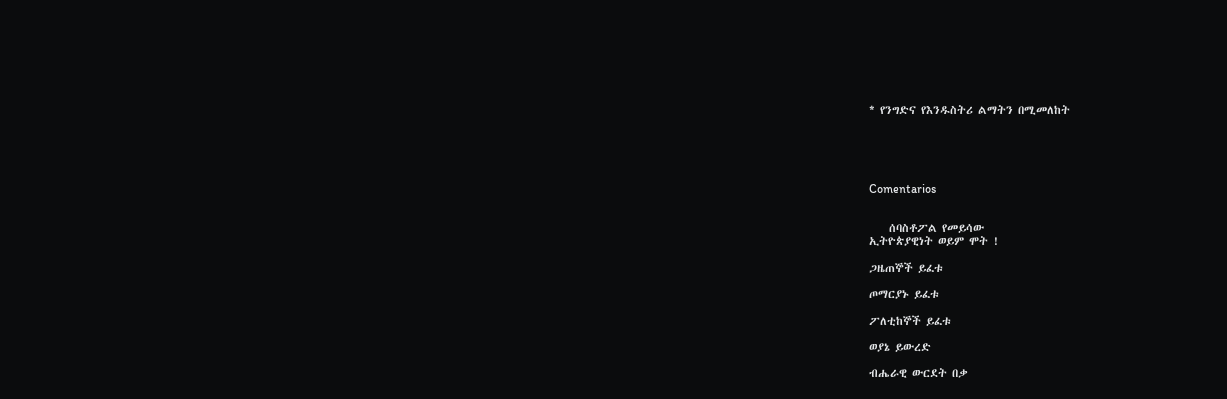* የንግድና የእንዱስትሪ ልማትን በሚመለከት





Comentarios


    ሰባስቶፖል የመይሳው
ኢትዮጵያዊነት ወይም ሞት !

ጋዜጠኞች ይፈቱ

ጦማርያኑ ይፈቱ

ፖለቲከኞች ይፈቱ

ወያኔ ይውረድ

ብሔራዊ ውርደት በቃ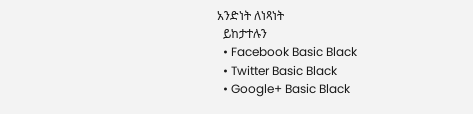አንድነት ለነጻነት
  ይከታተሉን
  • Facebook Basic Black
  • Twitter Basic Black
  • Google+ Basic Black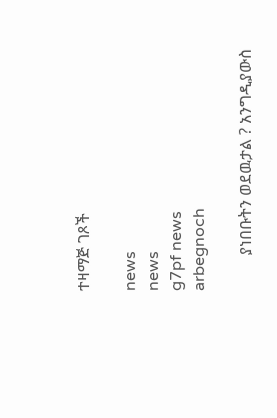ተዛማጅ ገጾች

news
news
g7pf news
arbegnoch

         ያነበቡትን ወደዉታል ? አንግዲያውስ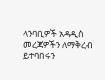ላንባቢዎች አዳዲስ መረጃዎችን ለማቅረብ ይተባበሩን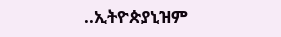..ኢትዮጵያኒዝም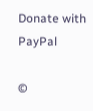Donate with PayPal

©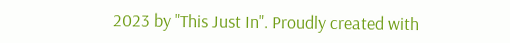2023 by "This Just In". Proudly created with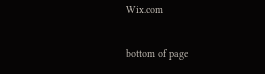Wix.com

bottom of page